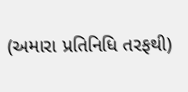(અમારા પ્રતિનિધિ તરફથી)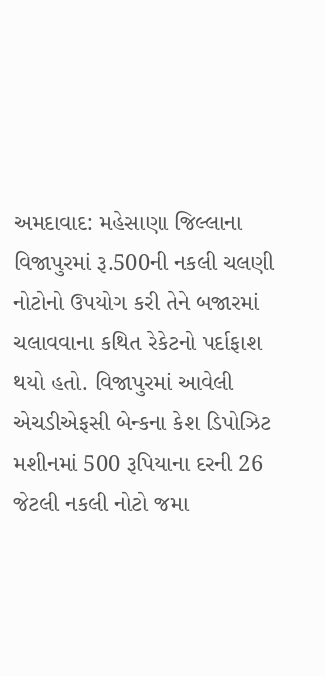અમદાવાદ: મહેસાણા જિલ્લાના વિજાપુરમાં રૂ.500ની નકલી ચલણી નોટોનો ઉપયોગ કરી તેને બજારમાં ચલાવવાના કથિત રેકેટનો પર્દાફાશ થયો હતો. વિજાપુરમાં આવેલી એચડીએફસી બેન્કના કેશ ડિપોઝિટ મશીનમાં 500 રૂપિયાના દરની 26 જેટલી નકલી નોટો જમા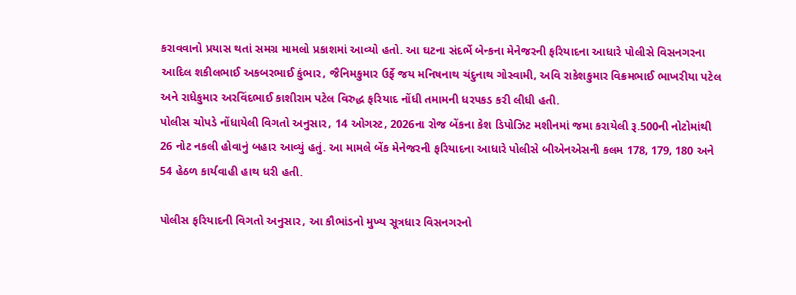કરાવવાનો પ્રયાસ થતાં સમગ્ર મામલો પ્રકાશમાં આવ્યો હતો. આ ઘટના સંદર્ભે બેન્કના મેનેજરની ફરિયાદના આધારે પોલીસે વિસનગરના આદિલ શકીલભાઈ અકબરભાઈ કુંભાર, જૈનિમકુમાર ઉર્ફે જય મનિષનાથ ચંદુનાથ ગોસ્વામી, અવિ રાકેશકુમાર વિક્રમભાઈ ભાખરીયા પટેલ અને રાધેકુમાર અરવિંદભાઈ કાશીરામ પટેલ વિરુદ્ધ ફરિયાદ નોંધી તમામની ધરપકડ કરી લીધી હતી.
પોલીસ ચોપડે નોંધાયેલી વિગતો અનુસાર, 14 ઓગસ્ટ, 2026ના રોજ બેંકના કેશ ડિપોઝિટ મશીનમાં જમા કરાયેલી રૂ.500ની નોટોમાંથી 26 નોટ નકલી હોવાનું બહાર આવ્યું હતું. આ મામલે બેંક મેનેજરની ફરિયાદના આધારે પોલીસે બીએનએસની કલમ 178, 179, 180 અને 54 હેઠળ કાર્યવાહી હાથ ધરી હતી.

પોલીસ ફરિયાદની વિગતો અનુસાર, આ કૌભાંડનો મુખ્ય સૂત્રધાર વિસનગરનો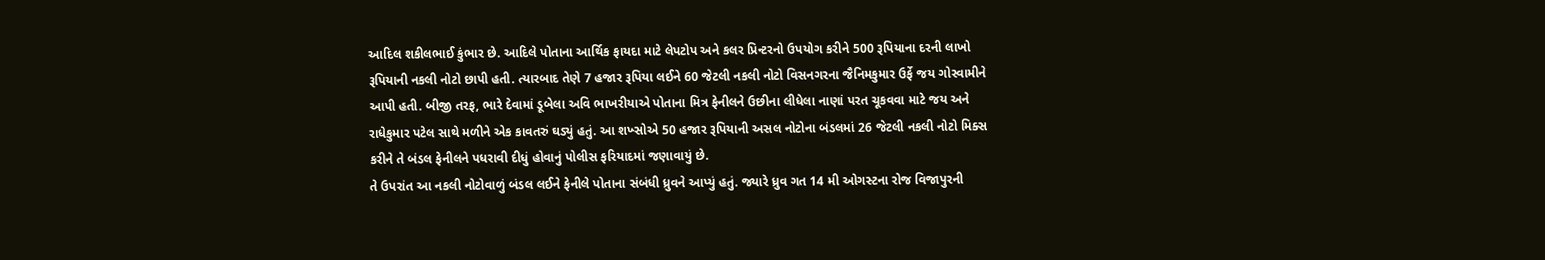આદિલ શકીલભાઈ કુંભાર છે. આદિલે પોતાના આર્થિક ફાયદા માટે લેપટોપ અને કલર પ્રિન્ટરનો ઉપયોગ કરીને 500 રૂપિયાના દરની લાખો રૂપિયાની નકલી નોટો છાપી હતી. ત્યારબાદ તેણે 7 હજાર રૂપિયા લઈને 60 જેટલી નકલી નોટો વિસનગરના જૈનિમકુમાર ઉર્ફે જય ગોસ્વામીને આપી હતી. બીજી તરફ, ભારે દેવામાં ડૂબેલા અવિ ભાખરીયાએ પોતાના મિત્ર ફેનીલને ઉછીના લીધેલા નાણાં પરત ચૂકવવા માટે જય અને રાધેકુમાર પટેલ સાથે મળીને એક કાવતરું ઘડ્યું હતું. આ શખ્સોએ 50 હજાર રૂપિયાની અસલ નોટોના બંડલમાં 26 જેટલી નકલી નોટો મિક્સ કરીને તે બંડલ ફેનીલને પધરાવી દીધું હોવાનું પોલીસ ફરિયાદમાં જણાવાયું છે.
તે ઉપરાંત આ નકલી નોટોવાળું બંડલ લઈને ફેનીલે પોતાના સંબંધી ધ્રુવને આપ્યું હતું. જ્યારે ધ્રુવ ગત 14 મી ઓગસ્ટના રોજ વિજાપુરની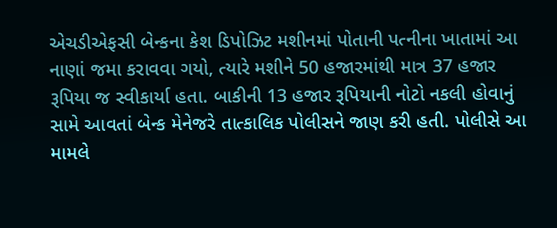એચડીએફસી બેન્કના કેશ ડિપોઝિટ મશીનમાં પોતાની પત્નીના ખાતામાં આ નાણાં જમા કરાવવા ગયો, ત્યારે મશીને 50 હજારમાંથી માત્ર 37 હજાર રૂપિયા જ સ્વીકાર્યા હતા. બાકીની 13 હજાર રૂપિયાની નોટો નકલી હોવાનું સામે આવતાં બેન્ક મેનેજરે તાત્કાલિક પોલીસને જાણ કરી હતી. પોલીસે આ મામલે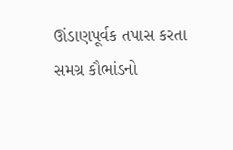ઊંડાણપૂર્વક તપાસ કરતા સમગ્ર કૌભાંડનો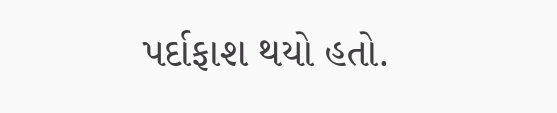પર્દાફાશ થયો હતો.